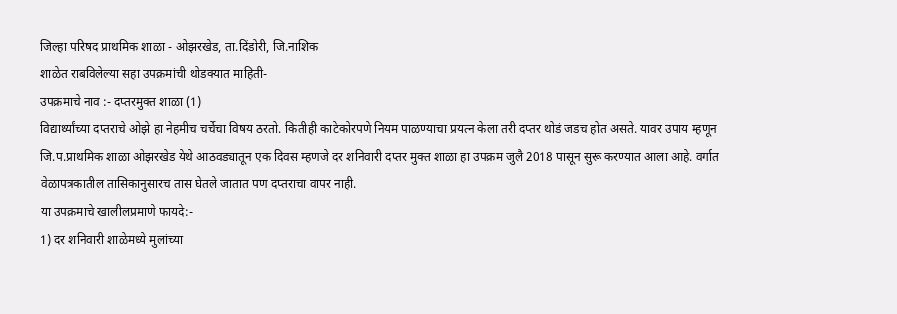जिल्हा परिषद प्राथमिक शाळा - ओझरखेड, ता.दिंडोरी, जि.नाशिक
शाळेत राबविलेल्या सहा उपक्रमांची थोडक्यात माहिती-
उपक्रमाचे नाव :- दप्तरमुक्त शाळा (1)
विद्यार्थ्यांच्या दप्तराचे ओझे हा नेहमीच चर्चेचा विषय ठरतो. कितीही काटेकोरपणे नियम पाळण्याचा प्रयत्न केला तरी दप्तर थोडं जडच होत असते. यावर उपाय म्हणून जि.प.प्राथमिक शाळा ओझरखेड येथे आठवड्यातून एक दिवस म्हणजे दर शनिवारी दप्तर मुक्त शाळा हा उपक्रम जुलै 2018 पासून सुरू करण्यात आला आहे. वर्गात वेळापत्रकातील तासिकानुसारच तास घेतले जातात पण दप्तराचा वापर नाही.
या उपक्रमाचे खालीलप्रमाणे फायदे:-
1) दर शनिवारी शाळेमध्ये मुलांच्या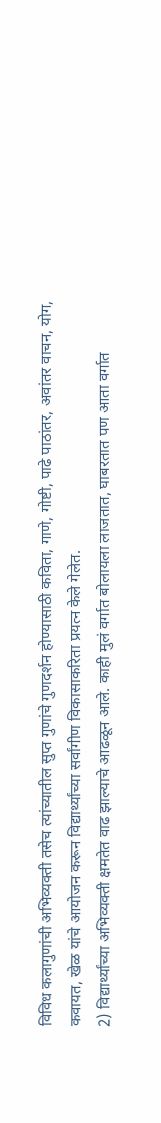विविध कलागुणांची अभिव्यक्ती तसेच त्यांच्यातील सुप्त गुणांचे गुणदर्शन होण्यासाठी कविता, गाणे, गोष्टी, पाढे पाठांतर, अवांतर वाचन, योग, कवायत, खेळ यांचे आयोजन करून विद्यार्थ्यांच्या सर्वांगीण विकासाकरिता प्रयत्न केले गेलेत.
2) विद्यार्थ्यांच्या अभिव्यक्ती क्षमतेत वाढ झाल्याचे आढळून आले. काही मुलं वर्गात बोलायला लाजतात, घाबरतात पण आता वर्गात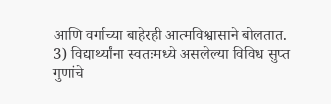आणि वर्गाच्या बाहेरही आत्मविश्वासाने बोलतात.
3) विद्यार्थ्यांना स्वतःमध्ये असलेल्या विविध सुप्त गुणांचे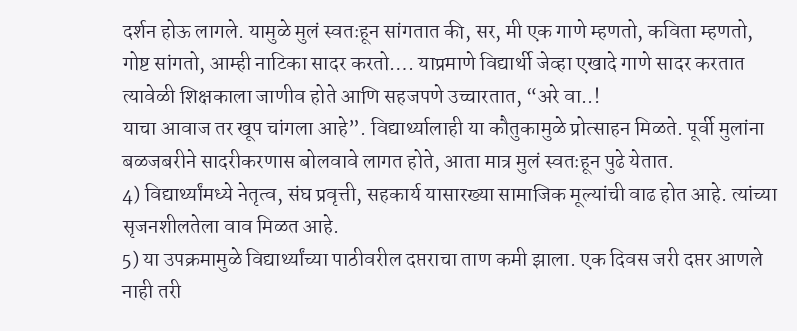दर्शन होऊ लागले. यामुळे मुलं स्वतःहून सांगतात की, सर, मी एक गाणे म्हणतो, कविता म्हणतो, गोष्ट सांगतो, आम्ही नाटिका सादर करतो…. याप्रमाणे विद्यार्थी जेव्हा एखादे गाणे सादर करतात त्यावेळी शिक्षकाला जाणीव होते आणि सहजपणे उच्चारतात, “अरे वा..!
याचा आवाज तर खूप चांगला आहे”. विद्यार्थ्यालाही या कौतुकामुळे प्रोत्साहन मिळते. पूर्वी मुलांना बळजबरीने सादरीकरणास बोलवावे लागत होते, आता मात्र मुलं स्वतःहून पुढे येतात.
4) विद्यार्थ्यांमध्ये नेतृत्व, संघ प्रवृत्ती, सहकार्य यासारख्या सामाजिक मूल्यांची वाढ होत आहे. त्यांच्या सृजनशीलतेला वाव मिळत आहे.
5) या उपक्रमामुळे विद्यार्थ्यांच्या पाठीवरील दप्तराचा ताण कमी झाला. एक दिवस जरी दप्तर आणले नाही तरी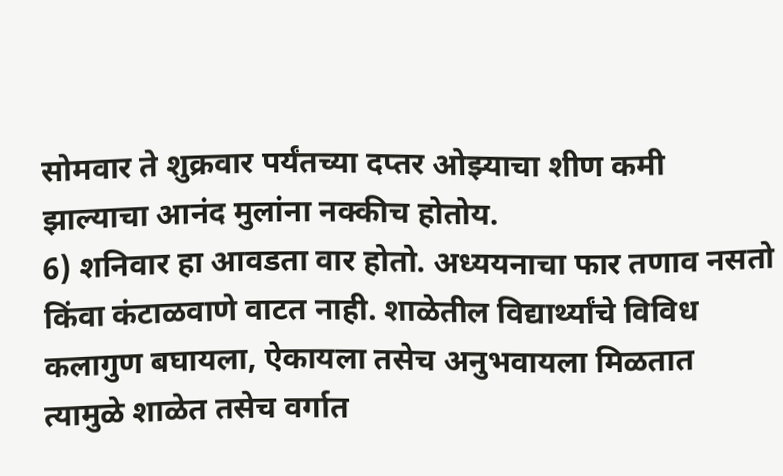सोमवार ते शुक्रवार पर्यंतच्या दप्तर ओझ्याचा शीण कमी झाल्याचा आनंद मुलांना नक्कीच होतोय.
6) शनिवार हा आवडता वार होतो. अध्ययनाचा फार तणाव नसतो किंवा कंटाळवाणे वाटत नाही. शाळेतील विद्यार्थ्यांचे विविध कलागुण बघायला, ऐकायला तसेच अनुभवायला मिळतात त्यामुळे शाळेत तसेच वर्गात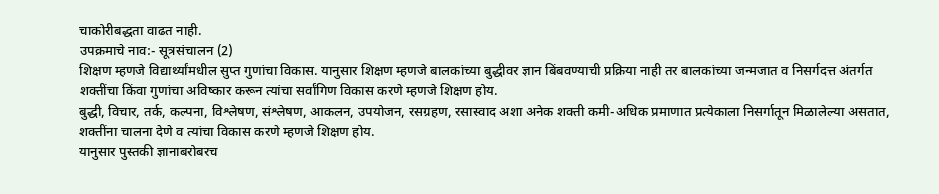चाकोरीबद्धता वाढत नाही.
उपक्रमाचे नाव:- सूत्रसंचालन (2)
शिक्षण म्हणजे विद्यार्थ्यांमधील सुप्त गुणांचा विकास. यानुसार शिक्षण म्हणजे बालकांच्या बुद्धीवर ज्ञान बिंबवण्याची प्रक्रिया नाही तर बालकांच्या जन्मजात व निसर्गदत्त अंतर्गत शक्तींचा किंवा गुणांचा अविष्कार करून त्यांचा सर्वांगिण विकास करणे म्हणजे शिक्षण होय.
बुद्धी, विचार, तर्क, कल्पना, विश्लेषण, संश्लेषण, आकलन, उपयोजन, रसग्रहण, रसास्वाद अशा अनेक शक्ती कमी-अधिक प्रमाणात प्रत्येकाला निसर्गातून मिळालेल्या असतात, शक्तींना चालना देणे व त्यांचा विकास करणे म्हणजे शिक्षण होय.
यानुसार पुस्तकी ज्ञानाबरोबरच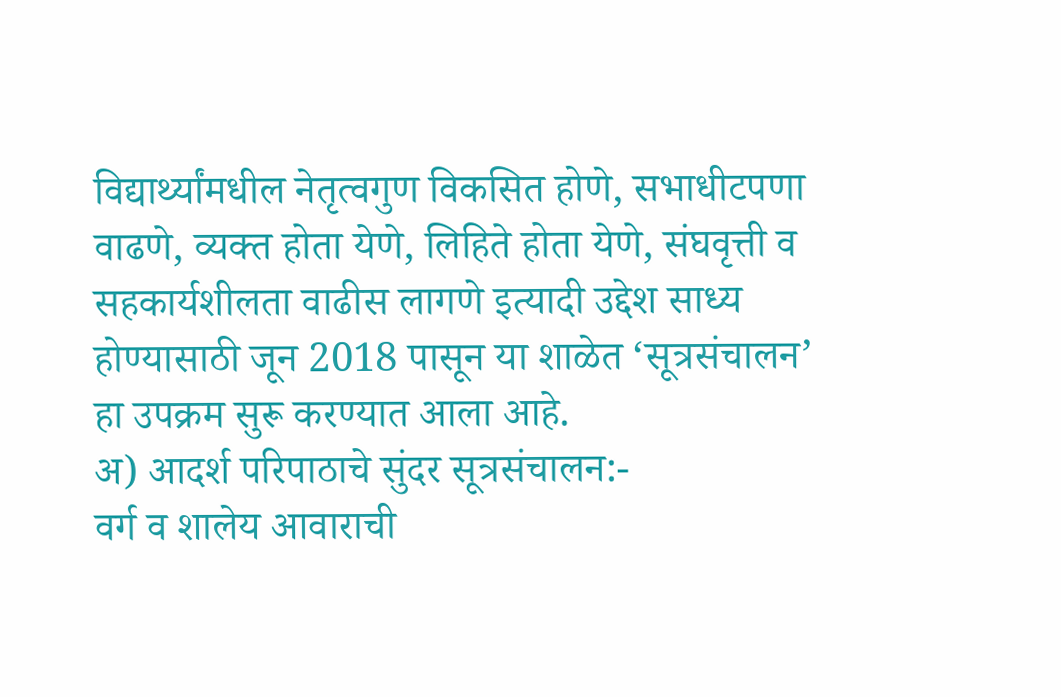विद्यार्थ्यांमधील नेतृत्वगुण विकसित होणे, सभाधीटपणा वाढणे, व्यक्त होता येणे, लिहिते होता येणे, संघवृत्ती व सहकार्यशीलता वाढीस लागणे इत्यादी उद्देश साध्य होण्यासाठी जून 2018 पासून या शाळेत ‘सूत्रसंचालन’ हा उपक्रम सुरू करण्यात आला आहे.
अ) आदर्श परिपाठाचे सुंदर सूत्रसंचालन:-
वर्ग व शालेय आवाराची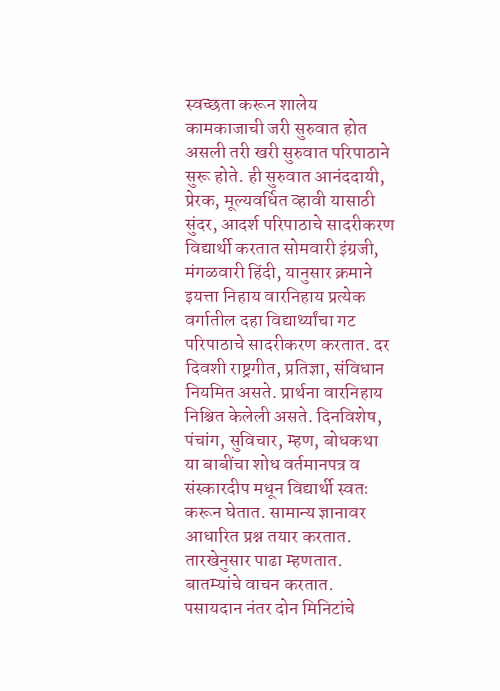स्वच्छता करून शालेय कामकाजाची जरी सुरुवात होत असली तरी खरी सुरुवात परिपाठाने सुरू होते. ही सुरुवात आनंददायी, प्रेरक, मूल्यवर्धित व्हावी यासाठी सुंदर, आदर्श परिपाठाचे सादरीकरण विद्यार्थी करतात सोमवारी इंग्रजी, मंगळवारी हिंदी, यानुसार क्रमाने इयत्ता निहाय वारनिहाय प्रत्येक वर्गातील दहा विद्यार्थ्यांचा गट परिपाठाचे सादरीकरण करतात. दर दिवशी राष्ट्रगीत, प्रतिज्ञा, संविधान नियमित असते. प्रार्थना वारनिहाय निश्चित केलेली असते. दिनविशेष, पंचांग, सुविचार, म्हण, बोधकथा या बाबींचा शोध वर्तमानपत्र व संस्कारदीप मधून विद्यार्थी स्वतः करून घेतात. सामान्य ज्ञानावर आधारित प्रश्न तयार करतात. तारखेनुसार पाढा म्हणतात. बातम्यांचे वाचन करतात. पसायदान नंतर दोन मिनिटांचे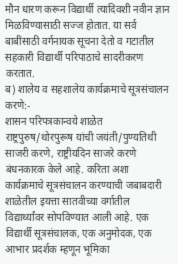मौन धारण करून विद्यार्थी त्यादिवशी नवीन ज्ञान मिळविण्यासाठी सज्ज होतात. या सर्व बाबींसाठी वर्गनायक सूचना देतो व गटातील सहकारी विद्यार्थी परिपाठाचे सादरीकरण करतात.
ब) शालेय व सहशालेय कार्यक्रमाचे सूत्रसंचालन करणे:-
शासन परिपत्रकान्वये शाळेत राष्ट्रपुरुष/थोरपुरूष यांची जयंती/पुण्यतिथी साजरी करणे, राष्ट्रीयदिन साजरे करणे बंधनकारक केले आहे. करिता अशा कार्यक्रमाचे सूत्रसंचालन करण्याची जबाबदारी शाळेतील इयत्ता सातवीच्या वर्गातील विद्यार्थ्यांवर सोपविण्यात आली आहे. एक विद्यार्थी सूत्रसंचालक, एक अनुमोदक, एक आभार प्रदर्शक म्हणून भूमिका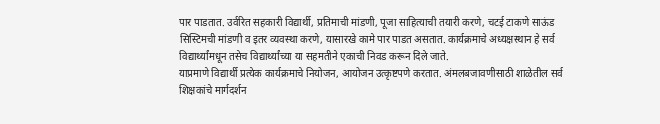पार पाडतात. उर्वरित सहकारी विद्यार्थी, प्रतिमाची मांडणी, पूजा साहित्याची तयारी करणे, चटई टाकणे साऊंड सिस्टिमची मांडणी व इतर व्यवस्था करणे, यासारखे कामे पार पाडत असतात. कार्यक्रमाचे अध्यक्षस्थान हे सर्व विद्यार्थ्यांमधून तसेच विद्यार्थ्यांच्या या सहमतीने एकाची निवड करून दिले जाते.
याप्रमाणे विद्यार्थी प्रत्येक कार्यक्रमाचे नियोजन, आयोजन उत्कृष्टपणे करतात. अंमलबजावणीसाठी शाळेतील सर्व शिक्षकांचे मार्गदर्शन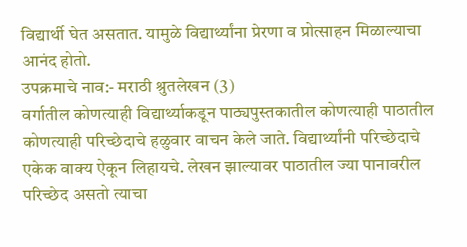विद्यार्थी घेत असतात. यामुळे विद्यार्थ्यांना प्रेरणा व प्रोत्साहन मिळाल्याचा आनंद होतो.
उपक्रमाचे नाव:- मराठी श्रुतलेखन (3)
वर्गातील कोणत्याही विद्यार्थ्याकडून पाठ्यपुस्तकातील कोणत्याही पाठातील कोणत्याही परिच्छेदाचे हळुवार वाचन केले जाते. विद्यार्थ्यांनी परिच्छेदाचे एकेक वाक्य ऐकून लिहायचे. लेखन झाल्यावर पाठातील ज्या पानावरील परिच्छेद असतो त्याचा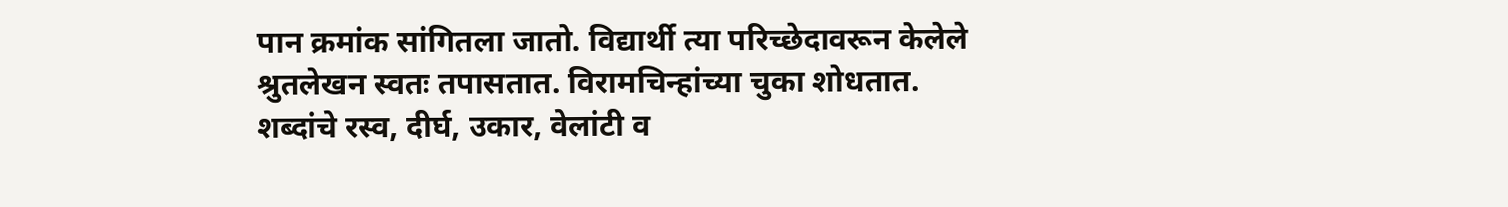पान क्रमांक सांगितला जातो. विद्यार्थी त्या परिच्छेदावरून केलेले श्रुतलेखन स्वतः तपासतात. विरामचिन्हांच्या चुका शोधतात. शब्दांचे रस्व, दीर्घ, उकार, वेलांटी व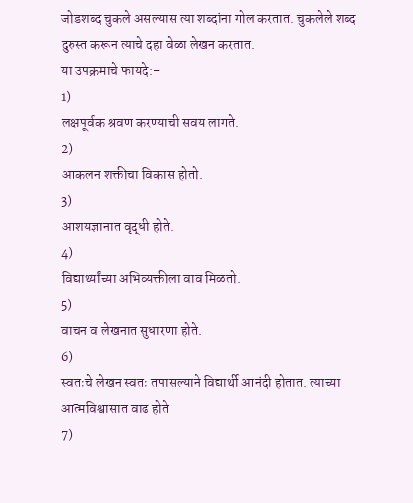जोडशब्द चुकले असल्यास त्या शब्दांना गोल करतात. चुकलेले शब्द दुरुस्त करून त्याचे दहा वेळा लेखन करतात.
या उपक्रमाचे फायदे:-
1)
लक्षपूर्वक श्रवण करण्याची सवय लागते.
2)
आकलन शक्तीचा विकास होतो.
3)
आशयज्ञानात वृद्धी होते.
4)
विद्यार्थ्यांच्या अभिव्यक्तीला वाव मिळतो.
5)
वाचन व लेखनात सुधारणा होते.
6)
स्वतःचे लेखन स्वतः तपासल्याने विद्यार्थी आनंदी होतात. त्याच्या आत्मविश्वासात वाढ होते
7)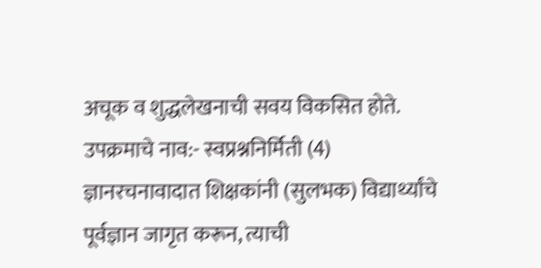अचूक व शुद्धलेखनाची सवय विकसित होते.
उपक्रमाचे नाव:- स्वप्रश्ननिर्मिती (4)
ज्ञानरचनावादात शिक्षकांनी (सुलभक) विद्यार्थ्यांचे पूर्वज्ञान जागृत करून, त्याची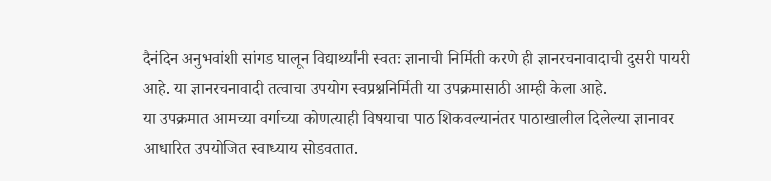दैनंदिन अनुभवांशी सांगड घालून विद्यार्थ्यांनी स्वतः ज्ञानाची निर्मिती करणे ही ज्ञानरचनावादाची दुसरी पायरी आहे. या ज्ञानरचनावादी तत्वाचा उपयोग स्वप्रश्ननिर्मिती या उपक्रमासाठी आम्ही केला आहे.
या उपक्रमात आमच्या वर्गाच्या कोणत्याही विषयाचा पाठ शिकवल्यानंतर पाठाखालील दिलेल्या ज्ञानावर आधारित उपयोजित स्वाध्याय सोडवतात.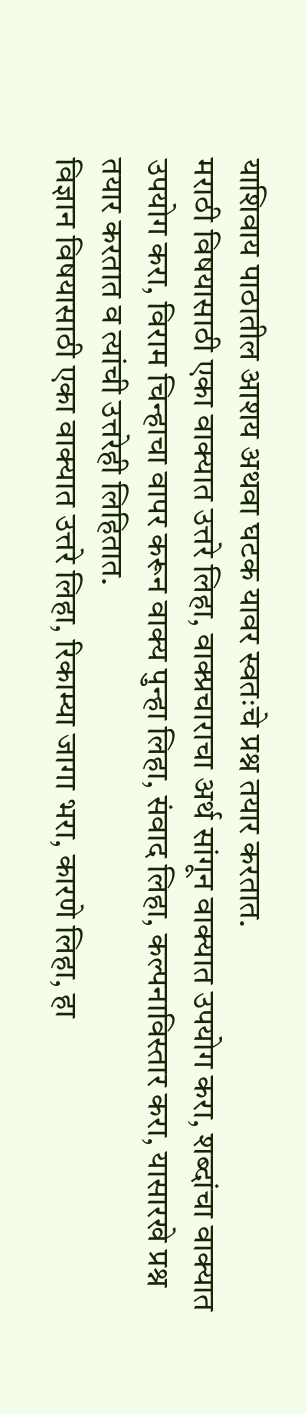याशिवाय पाठातील आशय अथवा घटक यावर स्वतःचे प्रश्न तयार करतात.
मराठी विषयासाठी एका वाक्यात उत्तरे लिहा, वाक्प्रचाराचा अर्थ सांगून वाक्यात उपयोग करा, शब्दांचा वाक्यात उपयोग करा, विराम चिन्हाचा वापर करून वाक्य पुन्हा लिहा, संवाद लिहा, कल्पनाविस्तार करा, यासारखे प्रश्न तयार करतात व त्यांची उत्तरेही लिहितात.
विज्ञान विषयासाठी एका वाक्यात उत्तरे लिहा, रिकाम्या जागा भरा, कारणे लिहा, हा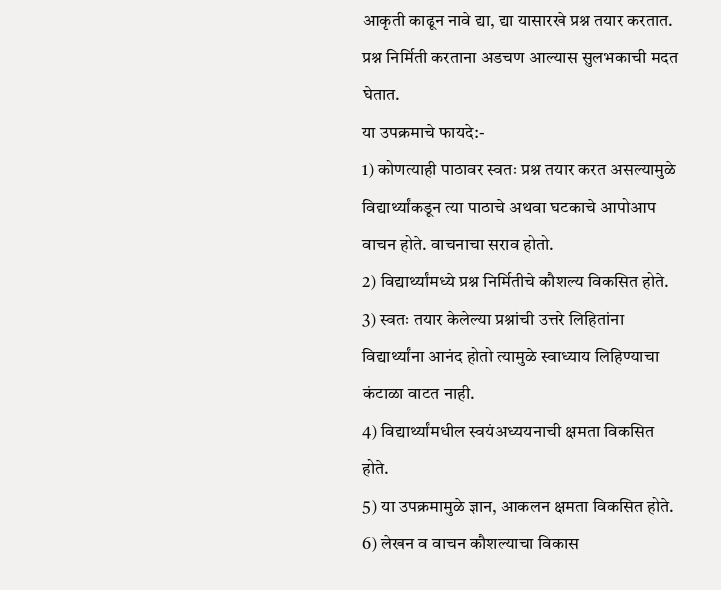आकृती काढून नावे द्या, द्या यासारखे प्रश्न तयार करतात. प्रश्न निर्मिती करताना अडचण आल्यास सुलभकाची मदत घेतात.
या उपक्रमाचे फायदे:-
1) कोणत्याही पाठावर स्वतः प्रश्न तयार करत असल्यामुळे विद्यार्थ्यांकडून त्या पाठाचे अथवा घटकाचे आपोआप वाचन होते. वाचनाचा सराव होतो.
2) विद्यार्थ्यांमध्ये प्रश्न निर्मितीचे कौशल्य विकसित होते.
3) स्वतः तयार केलेल्या प्रश्नांची उत्तरे लिहितांना विद्यार्थ्यांना आनंद होतो त्यामुळे स्वाध्याय लिहिण्याचा कंटाळा वाटत नाही.
4) विद्यार्थ्यांमधील स्वयंअध्ययनाची क्षमता विकसित होते.
5) या उपक्रमामुळे ज्ञान, आकलन क्षमता विकसित होते.
6) लेखन व वाचन कौशल्याचा विकास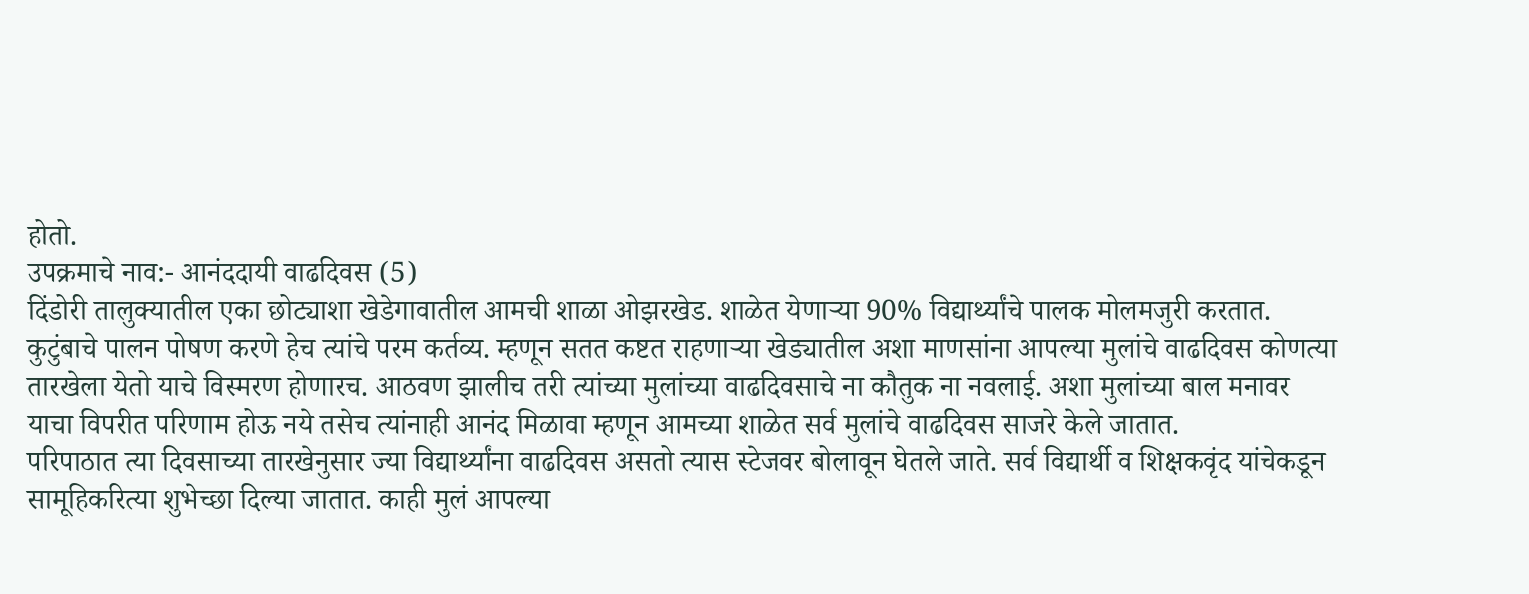होतो.
उपक्रमाचे नाव:- आनंददायी वाढदिवस (5)
दिंडोरी तालुक्यातील एका छोट्याशा खेडेगावातील आमची शाळा ओझरखेड. शाळेत येणाऱ्या 90% विद्यार्थ्यांचे पालक मोलमजुरी करतात. कुटुंबाचे पालन पोषण करणे हेच त्यांचे परम कर्तव्य. म्हणून सतत कष्टत राहणाऱ्या खेड्यातील अशा माणसांना आपल्या मुलांचे वाढदिवस कोणत्या तारखेला येतो याचे विस्मरण होणारच. आठवण झालीच तरी त्यांच्या मुलांच्या वाढदिवसाचे ना कौतुक ना नवलाई. अशा मुलांच्या बाल मनावर याचा विपरीत परिणाम होऊ नये तसेच त्यांनाही आनंद मिळावा म्हणून आमच्या शाळेत सर्व मुलांचे वाढदिवस साजरे केले जातात.
परिपाठात त्या दिवसाच्या तारखेनुसार ज्या विद्यार्थ्यांना वाढदिवस असतो त्यास स्टेजवर बोलावून घेतले जाते. सर्व विद्यार्थी व शिक्षकवृंद यांचेकडून सामूहिकरित्या शुभेच्छा दिल्या जातात. काही मुलं आपल्या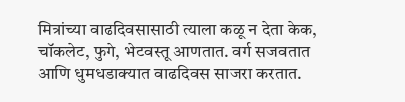मित्रांच्या वाढदिवसासाठी त्याला कळू न देता केक, चॉकलेट, फुगे, भेटवस्तू आणतात. वर्ग सजवतात आणि धुमधडाक्यात वाढदिवस साजरा करतात.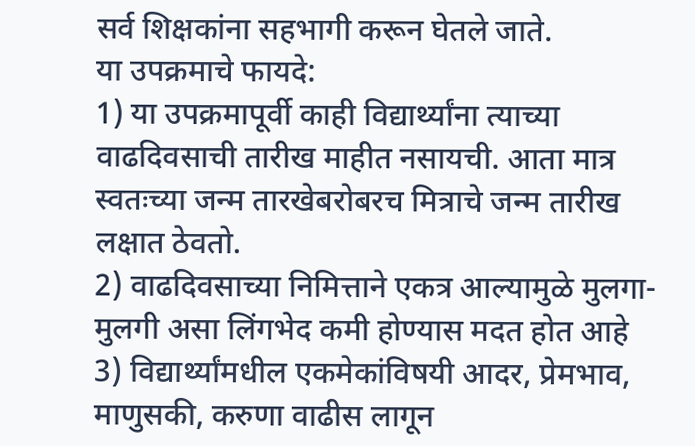सर्व शिक्षकांना सहभागी करून घेतले जाते.
या उपक्रमाचे फायदे:
1) या उपक्रमापूर्वी काही विद्यार्थ्यांना त्याच्या वाढदिवसाची तारीख माहीत नसायची. आता मात्र स्वतःच्या जन्म तारखेबरोबरच मित्राचे जन्म तारीख लक्षात ठेवतो.
2) वाढदिवसाच्या निमित्ताने एकत्र आल्यामुळे मुलगा-मुलगी असा लिंगभेद कमी होण्यास मदत होत आहे
3) विद्यार्थ्यांमधील एकमेकांविषयी आदर, प्रेमभाव, माणुसकी, करुणा वाढीस लागून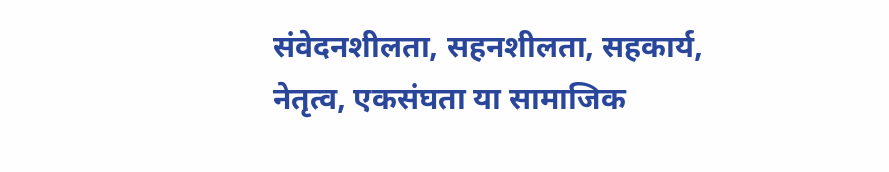संवेदनशीलता, सहनशीलता, सहकार्य, नेतृत्व, एकसंघता या सामाजिक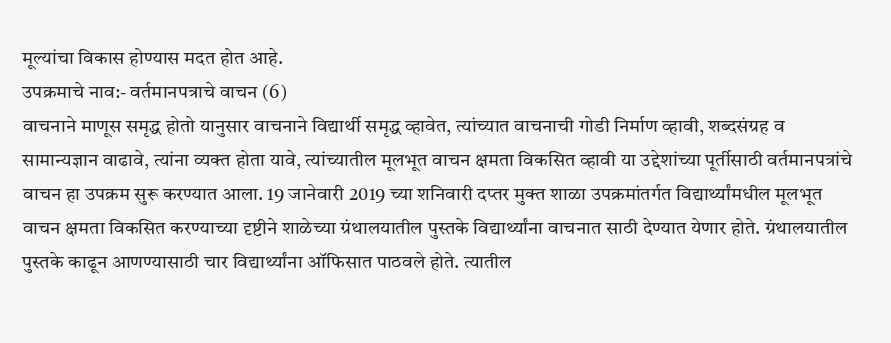मूल्यांचा विकास होण्यास मदत होत आहे.
उपक्रमाचे नाव:- वर्तमानपत्राचे वाचन (6)
वाचनाने माणूस समृद्ध होतो यानुसार वाचनाने विद्यार्थी समृद्ध व्हावेत, त्यांच्यात वाचनाची गोडी निर्माण व्हावी, शब्दसंग्रह व सामान्यज्ञान वाढावे, त्यांना व्यक्त होता यावे, त्यांच्यातील मूलभूत वाचन क्षमता विकसित व्हावी या उद्देशांच्या पूर्तीसाठी वर्तमानपत्रांचे वाचन हा उपक्रम सुरू करण्यात आला. 19 जानेवारी 2019 च्या शनिवारी दप्तर मुक्त शाळा उपक्रमांतर्गत विद्यार्थ्यांमधील मूलभूत वाचन क्षमता विकसित करण्याच्या दृष्टीने शाळेच्या ग्रंथालयातील पुस्तके विद्यार्थ्यांना वाचनात साठी देण्यात येणार होते. ग्रंथालयातील पुस्तके काढून आणण्यासाठी चार विद्यार्थ्यांना ऑफिसात पाठवले होते. त्यातील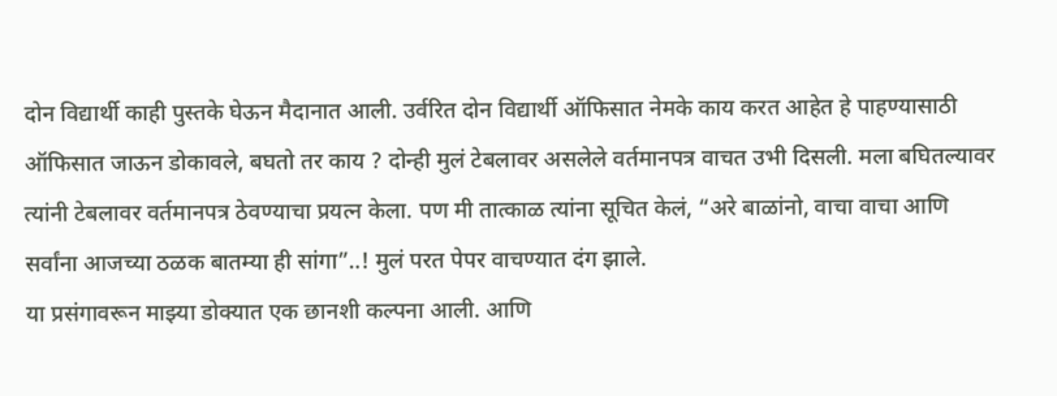दोन विद्यार्थी काही पुस्तके घेऊन मैदानात आली. उर्वरित दोन विद्यार्थी ऑफिसात नेमके काय करत आहेत हे पाहण्यासाठी ऑफिसात जाऊन डोकावले, बघतो तर काय ? दोन्ही मुलं टेबलावर असलेले वर्तमानपत्र वाचत उभी दिसली. मला बघितल्यावर त्यांनी टेबलावर वर्तमानपत्र ठेवण्याचा प्रयत्न केला. पण मी तात्काळ त्यांना सूचित केलं, “अरे बाळांनो, वाचा वाचा आणि सर्वांना आजच्या ठळक बातम्या ही सांगा”..! मुलं परत पेपर वाचण्यात दंग झाले.
या प्रसंगावरून माझ्या डोक्यात एक छानशी कल्पना आली. आणि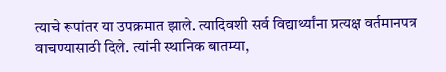त्याचे रूपांतर या उपक्रमात झाले. त्यादिवशी सर्व विद्यार्थ्यांना प्रत्यक्ष वर्तमानपत्र वाचण्यासाठी दिले. त्यांनी स्थानिक बातम्या,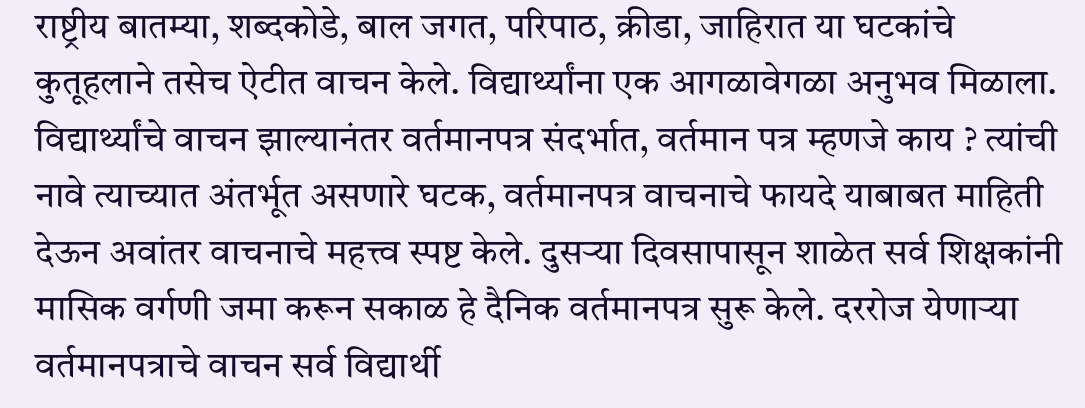राष्ट्रीय बातम्या, शब्दकोडे, बाल जगत, परिपाठ, क्रीडा, जाहिरात या घटकांचे कुतूहलाने तसेच ऐटीत वाचन केले. विद्यार्थ्यांना एक आगळावेगळा अनुभव मिळाला.
विद्यार्थ्यांचे वाचन झाल्यानंतर वर्तमानपत्र संदर्भात, वर्तमान पत्र म्हणजे काय ? त्यांची नावे त्याच्यात अंतर्भूत असणारे घटक, वर्तमानपत्र वाचनाचे फायदे याबाबत माहिती देऊन अवांतर वाचनाचे महत्त्व स्पष्ट केले. दुसऱ्या दिवसापासून शाळेत सर्व शिक्षकांनी मासिक वर्गणी जमा करून सकाळ हे दैनिक वर्तमानपत्र सुरू केले. दररोज येणाऱ्या वर्तमानपत्राचे वाचन सर्व विद्यार्थी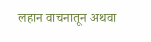लहान वाचनातून अथवा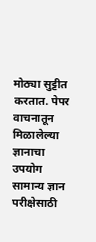मोठ्या सुट्टीत करतात. पेपर वाचनातून मिळालेल्या ज्ञानाचा उपयोग सामान्य ज्ञान परीक्षेसाठी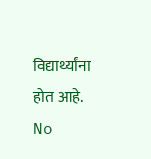विद्यार्थ्यांना होत आहे.
No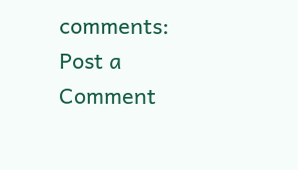comments:
Post a Comment